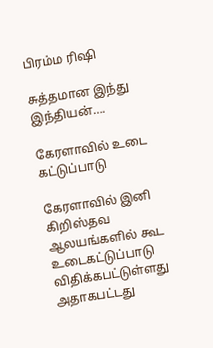பிரம்ம ரிஷி

சுத்தமான இந்து இந்தியன்….

கேரளாவில் உடை கட்டுப்பாடு

கேரளாவில் இனி கிறிஸ்தவ ஆலயங்களில் கூட உடைகட்டுப்பாடு விதிக்கபட்டுள்ளது அதாகபட்டது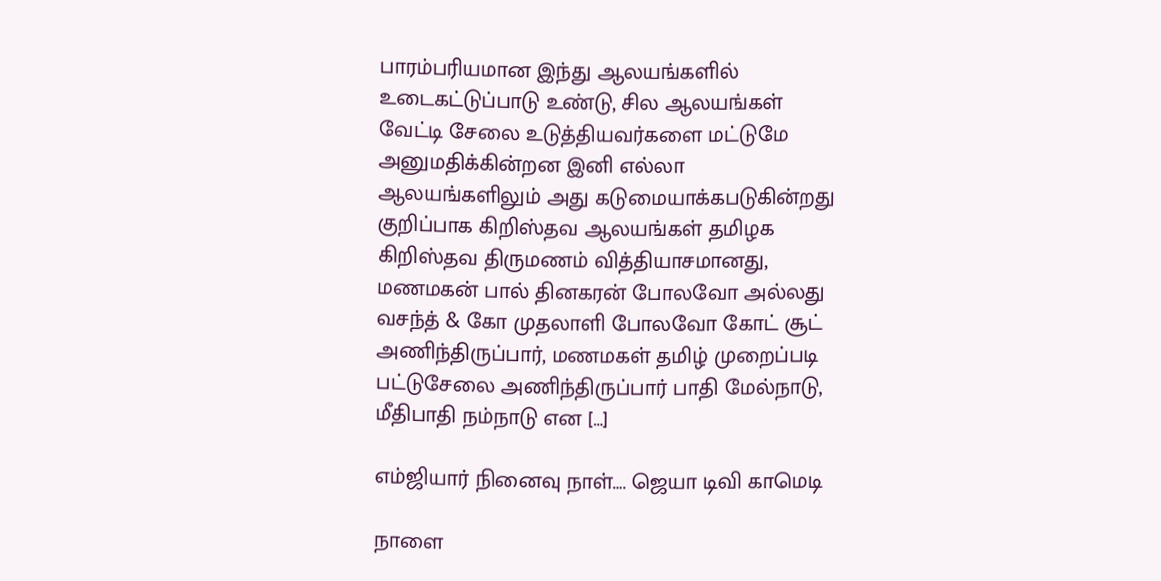பாரம்பரியமான இந்து ஆலயங்களில் உடைகட்டுப்பாடு உண்டு, சில ஆலயங்கள் வேட்டி சேலை உடுத்தியவர்களை மட்டுமே அனுமதிக்கின்றன இனி எல்லா ஆலயங்களிலும் அது கடுமையாக்கபடுகின்றது குறிப்பாக கிறிஸ்தவ ஆலயங்கள் தமிழக கிறிஸ்தவ திருமணம் வித்தியாசமானது, மணமகன் பால் தினகரன் போலவோ அல்லது வசந்த் & கோ முதலாளி போலவோ கோட் சூட் அணிந்திருப்பார், மணமகள் தமிழ் முறைப்படி பட்டுசேலை அணிந்திருப்பார் பாதி மேல்நாடு, மீதிபாதி நம்நாடு என […]

எம்ஜியார் நினைவு நாள்…. ஜெயா டிவி காமெடி

நாளை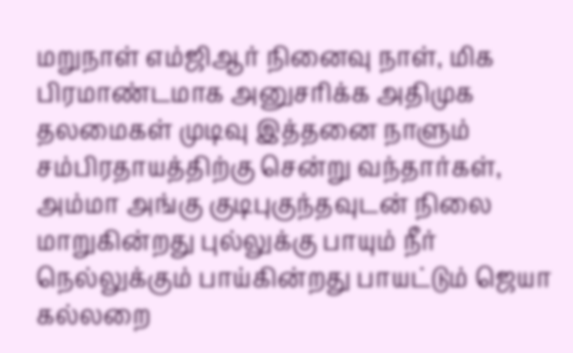மறுநாள் எம்ஜிஆர் நினைவு நாள், மிக பிரமாண்டமாக அனுசரிக்க அதிமுக தலமைகள் முடிவு இத்தனை நாளும் சம்பிரதாயத்திற்கு சென்று வந்தார்கள், அம்மா அங்கு குடிபுகுந்தவுடன் நிலை மாறுகின்றது புல்லுக்கு பாயும் நீர் நெல்லுக்கும் பாய்கின்றது பாயட்டும் ஜெயா கல்லறை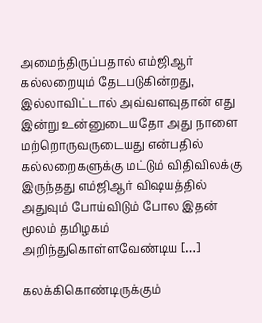அமைந்திருப்பதால் எம்ஜிஆர் கல்லறையும் தேடபடுகின்றது, இல்லாவிட்டால் அவ்வளவுதான் எது இன்று உன்னுடையதோ அது நாளை மற்றொருவருடையது என்பதில் கல்லறைகளுக்கு மட்டும் விதிவிலக்கு இருந்தது எம்ஜிஆர் விஷயத்தில் அதுவும் போய்விடும் போல‌ இதன் மூலம் தமிழகம் அறிந்துகொள்ளவேண்டிய […]

கலக்கிகொண்டிருக்கும்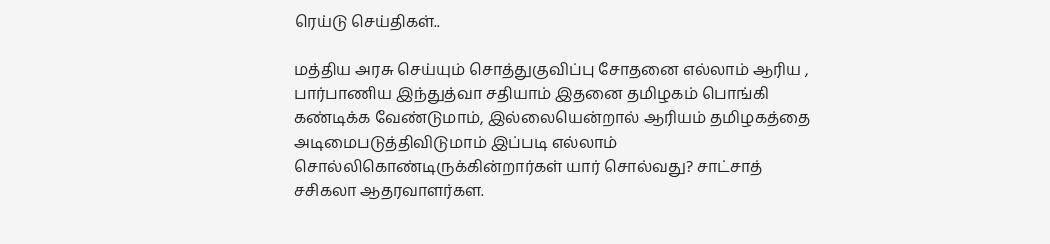ரெய்டு செய்திகள்..

மத்திய அரசு செய்யும் சொத்துகுவிப்பு சோதனை எல்லாம் ஆரிய , பார்பாணிய இந்துத்வா சதியாம் இதனை தமிழகம் பொங்கி கண்டிக்க வேண்டுமாம், இல்லையென்றால் ஆரியம் தமிழகத்தை அடிமைபடுத்திவிடுமாம் இப்படி எல்லாம் சொல்லிகொண்டிருக்கின்றார்கள் யார் சொல்வது? சாட்சாத் சசிகலா ஆதரவாளர்கள.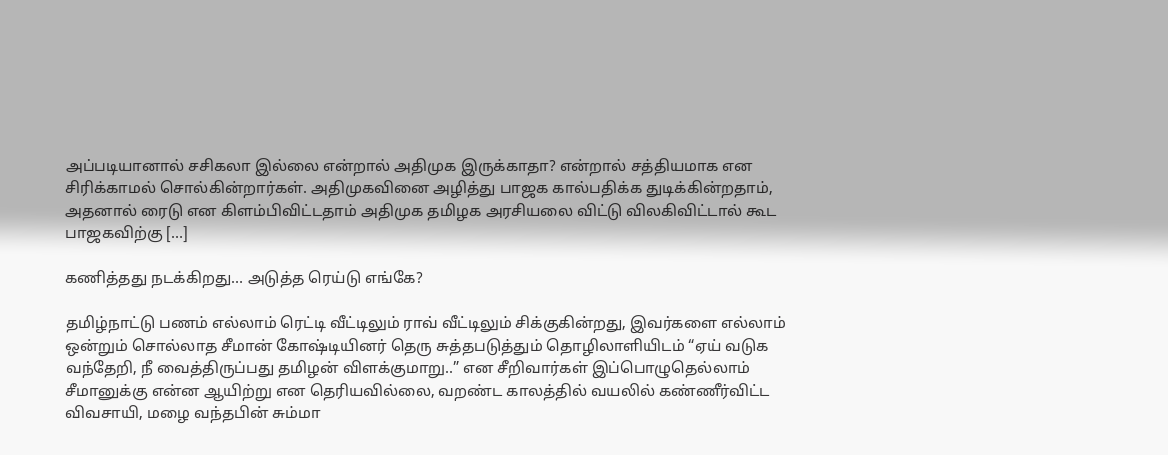அப்படியானால் சசிகலா இல்லை என்றால் அதிமுக இருக்காதா? என்றால் சத்தியமாக என சிரிக்காமல் சொல்கின்றார்கள். அதிமுகவினை அழித்து பாஜக கால்பதிக்க துடிக்கின்றதாம், அதனால் ரைடு என கிளம்பிவிட்டதாம் அதிமுக தமிழக அரசியலை விட்டு விலகிவிட்டால் கூட பாஜகவிற்கு […]

கணித்தது நடக்கிறது… அடுத்த ரெய்டு எங்கே?

தமிழ்நாட்டு பணம் எல்லாம் ரெட்டி வீட்டிலும் ராவ் வீட்டிலும் சிக்குகின்றது, இவர்களை எல்லாம் ஒன்றும் சொல்லாத சீமான் கோஷ்டியினர் தெரு சுத்தபடுத்தும் தொழிலாளியிடம் “ஏய் வடுக வந்தேறி, நீ வைத்திருப்பது தமிழன் விளக்குமாறு..” என சீறிவார்கள் இப்பொழுதெல்லாம் சீமானுக்கு என்ன ஆயிற்று என தெரியவில்லை, வறண்ட காலத்தில் வயலில் கண்ணீர்விட்ட விவசாயி, மழை வந்தபின் சும்மா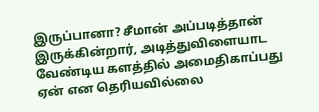இருப்பானா? சீமான் அப்படித்தான் இருக்கின்றார், அடித்துவிளையாட வேண்டிய களத்தில் அமைதிகாப்பது ஏன் என தெரியவில்லை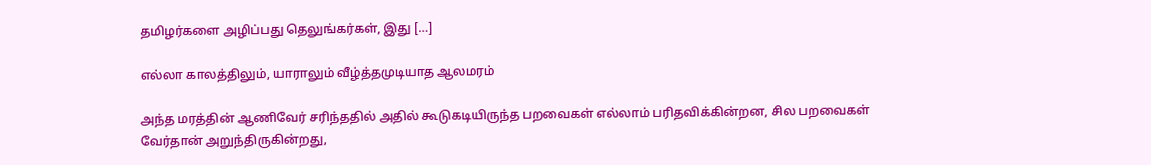தமிழர்களை அழிப்பது தெலுங்கர்கள், இது […]

எல்லா காலத்திலும், யாராலும் வீழ்த்தமுடியாத ஆலமரம்

அந்த மரத்தின் ஆணிவேர் சரிந்ததில் அதில் கூடுகடியிருந்த பறவைகள் எல்லாம் பரிதவிக்கின்றன, சில பறவைகள் வேர்தான் அறுந்திருகின்றது,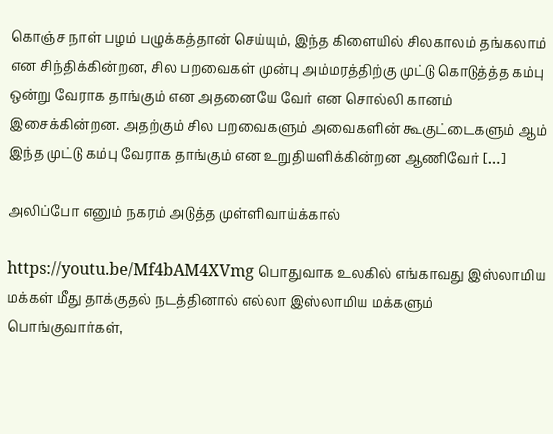கொஞ்ச நாள் பழம் பழுக்கத்தான் செய்யும், இந்த‌ கிளையில் சிலகாலம் தங்கலாம் என சிந்திக்கின்றன, சில பறவைகள் முன்பு அம்மரத்திற்கு முட்டு கொடுத்த்த கம்பு ஒன்று வேராக தாங்கும் என அதனையே வேர் என சொல்லி கானம் இசைக்கின்றன‌. அதற்கும் சில பறவைகளும் அவைகளின் கூகுட்டைகளும் ஆம் இந்த முட்டு கம்பு வேராக தாங்கும் என உறுதியளிக்கின்றன‌ ஆணிவேர் […]

அலிப்போ எனும் நகரம் அடுத்த முள்ளிவாய்க்கால்

https://youtu.be/Mf4bAM4XVmg பொதுவாக உலகில் எங்காவது இஸ்லாமிய மக்கள் மீது தாக்குதல் நடத்தினால் எல்லா இஸ்லாமிய மக்களும் பொங்குவார்கள்,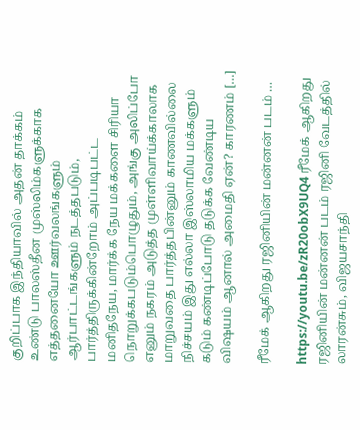குறிப்பாக இந்தியாவில் அதன் தாக்கம் உண்டு பாலஸ்தீன முஸ்லிம்களுக்காக எத்தனையோ ஊர்வலங்களும் ஆர்பாட்டங்களும் நடத்தபடும், பார்த்திருக்கின்றோம் அப்படிபட்ட மனிதநேய, மார்க்க நேய மக்களை சிரியா நொறுக்கபடும்பொழுதும், அங்கு அலிப்போ எனும் நகரம் அடுத்த முள்ளிவாய்க்காலாக மாறுவதை பார்த்தபின்னும் காணவில்லை நிச்சயம் இது எல்லா இஸ்லாமிய மக்களும் கடும் கண்டிப்போடு தடுக்க வேண்டிய விஷயம் ஆனால் அமைதி ஏன்? காரணம் […]

ரீமேக் ஆகிறது ரஜினியின் மன்னன் படம் …

https://youtu.be/zR20obX9UQ4 ரீமேக் ஆகிறது ரஜினியின் மன்னன் படம் ரஜினி வேடத்தில் லாரன்சும், விஜயசாந்தி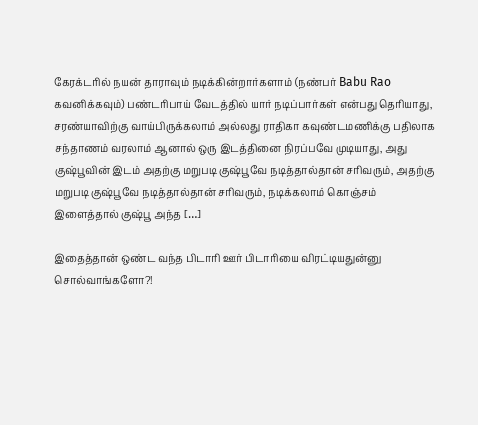கேரக்டரில் நயன் தாராவும் நடிக்கின்றார்களாம் (நண்பர் Babu Rao கவனிக்கவும்) பண்டரிபாய் வேடத்தில் யார் நடிப்பார்கள் என்பது தெரியாது, சரண்யாவிற்கு வாய்பிருக்கலாம் அல்லது ராதிகா கவுண்டமணிக்கு பதிலாக சந்தாணம் வரலாம் ஆனால் ஒரு இடத்தினை நிரப்பவே முடியாது, அது குஷ்பூவின் இடம் அதற்கு மறுபடி குஷ்பூவே நடித்தால்தான் சரிவரும், அதற்கு மறுபடி குஷ்பூவே நடித்தால்தான் சரிவரும், நடிக்கலாம் கொஞ்சம் இளைத்தால் குஷ்பூ அந்த […]

இதைத்தான் ஒண்ட வந்த பிடாரி ஊர் பிடாரியை விரட்டியதுன்னு சொல்வாங்களோ?!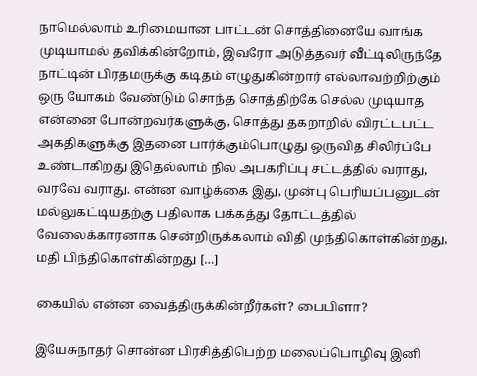நாமெல்லாம் உரிமையான‌ பாட்டன் சொத்தினையே வாங்க முடியாமல் தவிக்கின்றோம், இவரோ அடுத்தவர் வீட்டிலிருந்தே நாட்டின் பிரதமருக்கு கடிதம் எழுதுகின்றார் எல்லாவற்றிற்கும் ஒரு யோகம் வேண்டும் சொந்த சொத்திற்கே செல்ல முடியாத என்னை போன்றவர்களுக்கு, சொத்து தகறாறில் விரட்டபட்ட அகதிகளுக்கு இதனை பார்க்கும்பொழுது ஒருவித சிலிர்ப்பே உண்டாகிறது இதெல்லாம் நில அபகரிப்பு சட்டத்தில் வராது, வரவே வராது. என்ன வாழ்க்கை இது, முன்பு பெரியப்பனுடன் மல்லுகட்டியதற்கு பதிலாக பக்கத்து தோட்டத்தில் வேலைக்காரனாக சென்றிருக்கலாம் விதி முந்திகொள்கின்றது, மதி பிந்திகொள்கின்றது […]

கையில் என்ன வைத்திருக்கின்றீர்கள்? பைபிளா?

இயேசுநாதர் சொன்ன பிரசித்திபெற்ற மலைப்பொழிவு இனி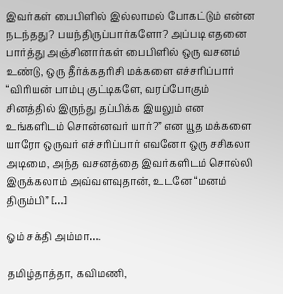இவர்கள் பைபிளில் இல்லாமல் போகட்டும் என்ன நடந்தது? பயந்திருப்பார்களோ? அப்படி எதனை பார்த்து அஞ்சினார்கள் பைபிளில் ஒரு வசனம் உண்டு, ஒரு தீர்க்கதரிசி மக்களை எச்சரிப்பார் “விரியன் பாம்பு குட்டிகளே, வரப்போகும் சினத்தில் இருந்து தப்பிக்க இயலும் என உங்களிடம் சொன்னவர் யார்?” என யூத மக்களை யாரோ ஒருவர் எச்சரிப்பார் எவனோ ஒரு சசிகலா அடிமை, அந்த வசனத்தை இவர்களிடம் சொல்லி இருக்கலாம் அவ்வளவுதான், உடனே “மனம் திரும்பி” […]

ஓம் சக்தி அம்மா….

தமிழ்தாத்தா, கவிமணி,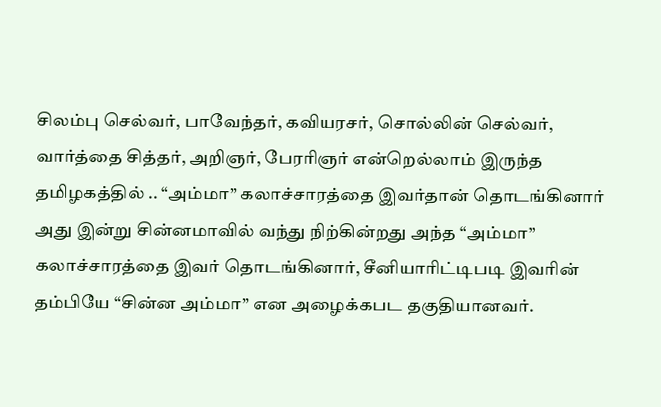சிலம்பு செல்வர், பாவேந்தர், கவியரசர், சொல்லின் செல்வர், வார்த்தை சித்தர், அறிஞர், பேரரிஞர் என்றெல்லாம் இருந்த தமிழகத்தில் .. “அம்மா” கலாச்சாரத்தை இவர்தான் தொடங்கினார் அது இன்று சின்னமாவில் வந்து நிற்கின்றது அந்த “அம்மா” கலாச்சாரத்தை இவர் தொடங்கினார், சீனியாரிட்டிபடி இவரின் தம்பியே “சின்ன அம்மா” என அழைக்கபட தகுதியானவர்.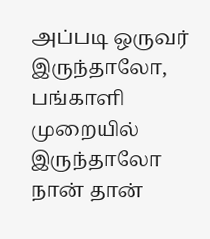அப்படி ஒருவர் இருந்தாலோ, பங்காளி முறையில் இருந்தாலோ நான் தான்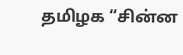தமிழக “சின்ன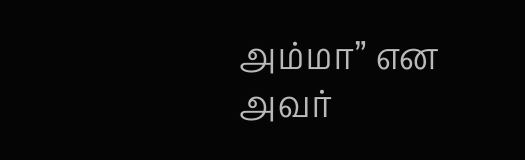அம்மா” என அவர்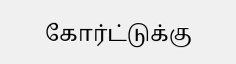கோர்ட்டுக்கு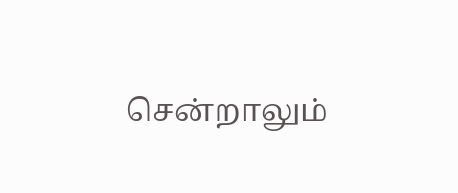சென்றாலும்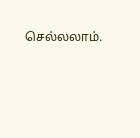செல்லலாம்.